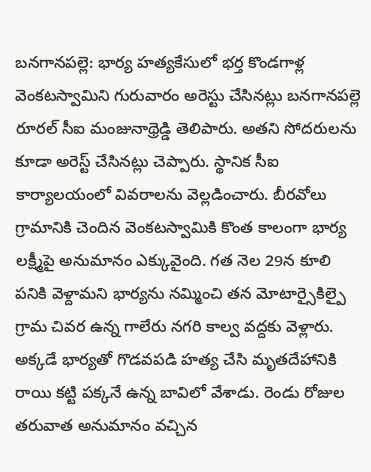బనగానపల్లె: భార్య హత్యకేసులో భర్త కొండగాళ్ల వెంకటస్వామిని గురువారం అరెస్టు చేసినట్లు బనగానపల్లె రూరల్ సీఐ మంజునాథ్రెడ్డి తెలిపారు. అతని సోదరులను కూడా అరెస్ట్ చేసినట్లు చెప్పారు. స్థానిక సీఐ కార్యాలయంలో వివరాలను వెల్లడించారు. బీరవోలు గ్రామానికి చెందిన వెంకటస్వామికి కొంత కాలంగా భార్య లక్ష్మీపై అనుమానం ఎక్కువైంది. గత నెల 29న కూలి పనికి వెళ్దామని భార్యను నమ్మించి తన మోటార్సైకిల్పై గ్రామ చివర ఉన్న గాలేరు నగరి కాల్వ వద్దకు వెళ్లారు. అక్కడే భార్యతో గొడవపడి హత్య చేసి మృతదేహానికి రాయి కట్టి పక్కనే ఉన్న బావిలో వేశాడు. రెండు రోజుల తరువాత అనుమానం వచ్చిన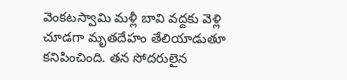వెంకటస్వామి మళ్లీ బావి వద్దకు వెళ్లి చూడగా మృతదేహం తేలియాడుతూ కనిపించింది. తన సోదరులైన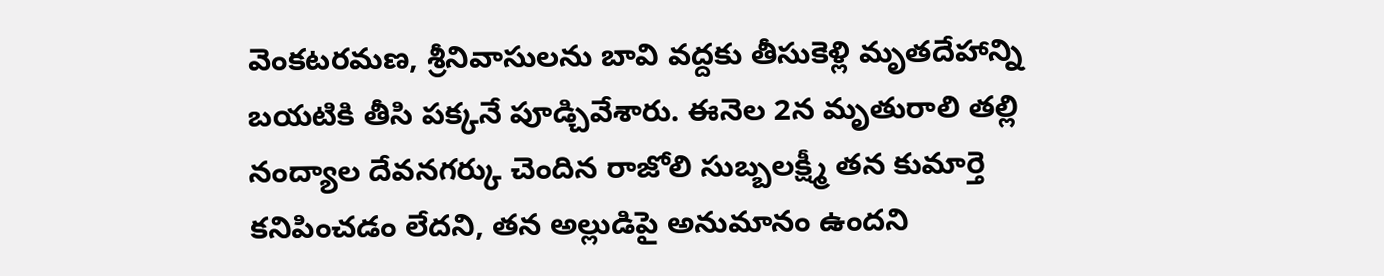వెంకటరమణ, శ్రీనివాసులను బావి వద్దకు తీసుకెళ్లి మృతదేహాన్ని బయటికి తీసి పక్కనే పూడ్చివేశారు. ఈనెల 2న మృతురాలి తల్లి నంద్యాల దేవనగర్కు చెందిన రాజోలి సుబ్బలక్ష్మీ తన కుమార్తె కనిపించడం లేదని, తన అల్లుడిపై అనుమానం ఉందని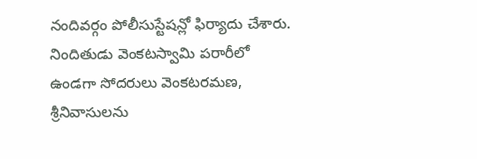నందివర్గం పోలీసుస్టేషన్లో ఫిర్యాదు చేశారు. నిందితుడు వెంకటస్వామి పరారీలో ఉండగా సోదరులు వెంకటరమణ, శ్రీనివాసులను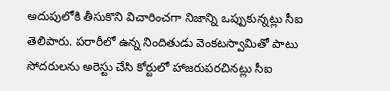అదుపులోకి తీసుకొని విచారించగా నిజాన్ని ఒప్పుకున్నట్లు సీఐ తెలిపారు. పరారీలో ఉన్న నిందితుడు వెంకటస్వామితో పాటు సోదరులను అరెస్టు చేసి కోర్టులో హాజరుపరచినట్లు సీఐ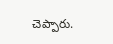చెప్పారు.